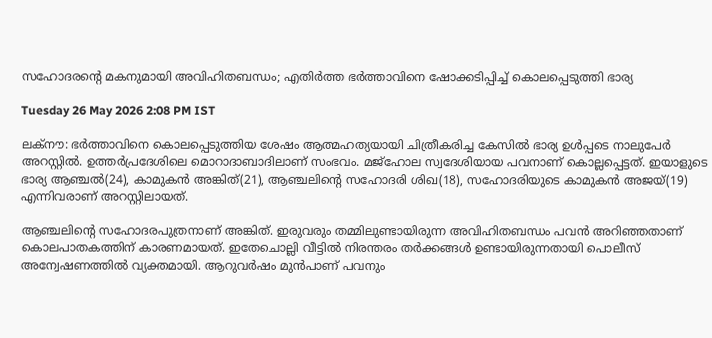സഹോദരന്റെ മകനുമായി അവിഹിതബന്ധം; എതിർത്ത ഭർത്താവിനെ ഷോക്കടിപ്പിച്ച് കൊലപ്പെടുത്തി ഭാര്യ

Tuesday 26 May 2026 2:08 PM IST

ലക്‌നൗ: ഭർത്താവിനെ കൊലപ്പെടുത്തിയ ശേഷം ആത്മഹത്യയായി ചിത്രീകരിച്ച കേസിൽ ഭാര്യ ഉൾപ്പടെ നാലുപേർ അറസ്റ്റിൽ. ഉത്തർപ്രദേശിലെ മൊറാദാബാദിലാണ് സംഭവം. മജ്‌‌ഹോല സ്വദേശിയായ പവനാണ് കൊല്ലപ്പെട്ടത്. ഇയാളുടെ ഭാര്യ ആഞ്ചൽ(24), കാമുകൻ അങ്കിത്(21), ആഞ്ചലിന്റെ സഹോദരി ശിഖ(18), സഹോദരിയുടെ കാമുകൻ അജയ്(19) എന്നിവരാണ് അറസ്റ്റിലായത്.

ആഞ്ചലിന്റെ സഹോദരപുത്രനാണ് അങ്കിത്. ഇരുവരും തമ്മിലുണ്ടായിരുന്ന അവിഹിതബന്ധം പവൻ അറിഞ്ഞതാണ് കൊലപാതകത്തിന് കാരണമായത്. ഇതേചൊല്ലി വീട്ടിൽ നിരന്തരം തർക്കങ്ങൾ ഉണ്ടായിരുന്നതായി പൊലീസ് അന്വേഷണത്തിൽ വ്യക്തമായി. ആറുവർഷം മുൻപാണ് പവനും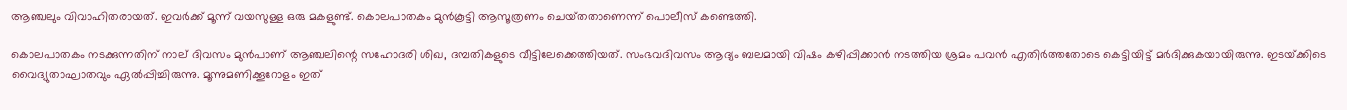ആഞ്ചലും വിവാഹിതരായത്. ഇവർക്ക് മൂന്ന് വയസുള്ള ഒരു മകളുണ്ട്. കൊലപാതകം മുൻകൂട്ടി ആസൂത്രണം ചെയ്‌തതാണെന്ന് പൊലീസ് കണ്ടെത്തി.

കൊലപാതകം നടക്കുന്നതിന് നാല് ദിവസം മുൻപാണ് ആഞ്ചലിന്റെ സഹോദരി ശിഖ, ദമ്പതികളുടെ വീട്ടിലേക്കെത്തിയത്. സംഭവദിവസം ആദ്യം ബലമായി വിഷം കഴിപ്പിക്കാൻ നടത്തിയ ശ്രമം പവൻ എതിർത്തതോടെ കെട്ടിയിട്ട് മർദിക്കുകയായിരുന്നു. ഇടയ്‌ക്കിടെ വൈദ്യുതാഘാതവും ഏൽപ്പിച്ചിരുന്നു. മൂന്നുമണിക്കൂറോളം ഇത്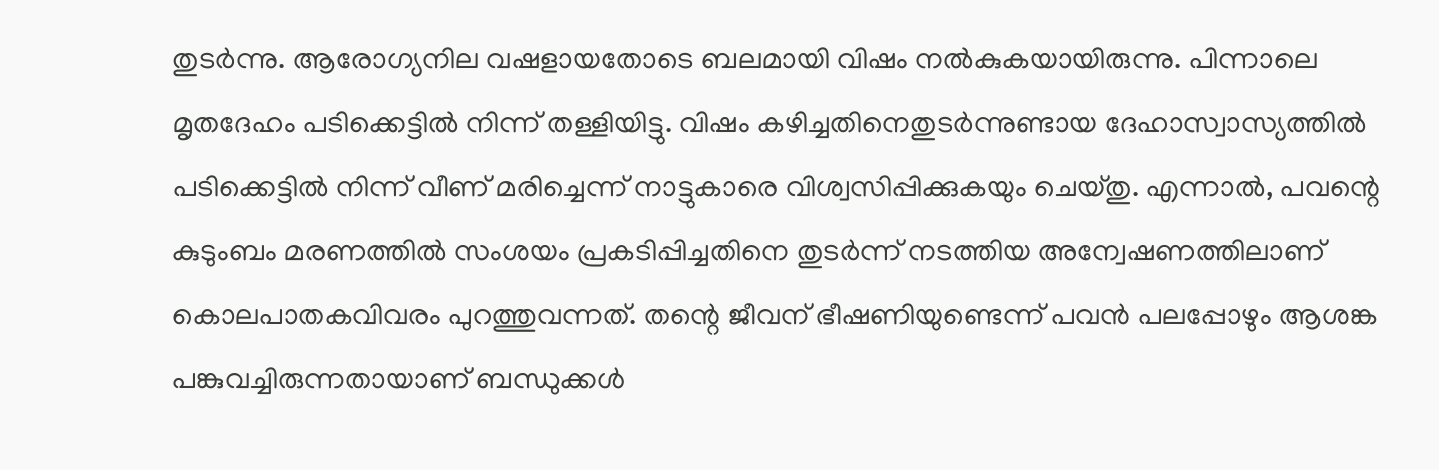തുടർന്നു. ആരോഗ്യനില വഷളായതോടെ ബലമായി വിഷം നൽകുകയായിരുന്നു. പിന്നാലെ മൃതദേഹം പടിക്കെട്ടിൽ നിന്ന് തള്ളിയിട്ടു. വിഷം കഴിച്ചതിനെതുടർന്നുണ്ടായ ദേഹാസ്വാസ്യത്തിൽ പടിക്കെട്ടിൽ നിന്ന് വീണ് മരിച്ചെന്ന് നാട്ടുകാരെ വിശ്വസിപ്പിക്കുകയും ചെയ്‌തു. എന്നാൽ, പവന്റെ കുടുംബം മരണത്തിൽ സംശയം പ്രകടിപ്പിച്ചതിനെ തുടർന്ന് നടത്തിയ അന്വേഷണത്തിലാണ് കൊലപാതകവിവരം പുറത്തുവന്നത്. തന്റെ ജീവന് ഭീഷണിയുണ്ടെന്ന് പവൻ പലപ്പോഴും ആശങ്ക പങ്കുവച്ചിരുന്നതായാണ് ബന്ധുക്കൾ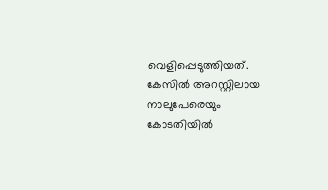വെളിപ്പെടുത്തിയത്. കേസിൽ അറസ്റ്റിലായ നാലുപേരെയും കോടതിയിൽ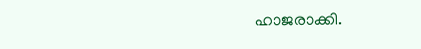ഹാജരാക്കി.